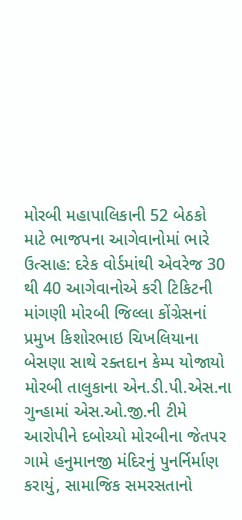મોરબી મહાપાલિકાની 52 બેઠકો માટે ભાજપના આગેવાનોમાં ભારે ઉત્સાહ: દરેક વોર્ડમાંથી એવરેજ 30 થી 40 આગેવાનોએ કરી ટિકિટની માંગણી મોરબી જિલ્લા કોંગ્રેસનાં પ્રમુખ કિશોરભાઇ ચિખલિયાના બેસણા સાથે રક્તદાન કેમ્પ યોજાયો મોરબી તાલુકાના એન.ડી.પી.એસ.ના ગુન્હામાં એસ.ઓ.જી.ની ટીમે આરોપીને દબોચ્યો મોરબીના જેતપર ગામે હનુમાનજી મંદિરનું પુનર્નિર્માણ કરાયું, સામાજિક સમરસતાનો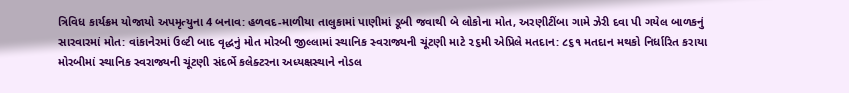ત્રિવિધ કાર્યક્રમ યોજાયો અપમૃત્યુના 4 બનાવ: હળવદ-માળીયા તાલુકામાં પાણીમાં ડૂબી જવાથી બે લોકોના મોત, અરણીટીંબા ગામે ઝેરી દવા પી ગયેલ બાળકનું સારવારમાં મોત: વાંકાનેરમાં ઉલ્ટી બાદ વૃદ્ધનું મોત મોરબી જીલ્લામાં સ્થાનિક સ્વરાજ્યની ચૂંટણી માટે ૨૬મી એપ્રિલે મતદાન: ૮૬૧ મતદાન મથકો નિર્ધારિત કરાયા મોરબીમાં સ્થાનિક સ્વરાજ્યની ચૂંટણી સંદર્ભે કલેક્ટરના અધ્યક્ષસ્થાને નોડલ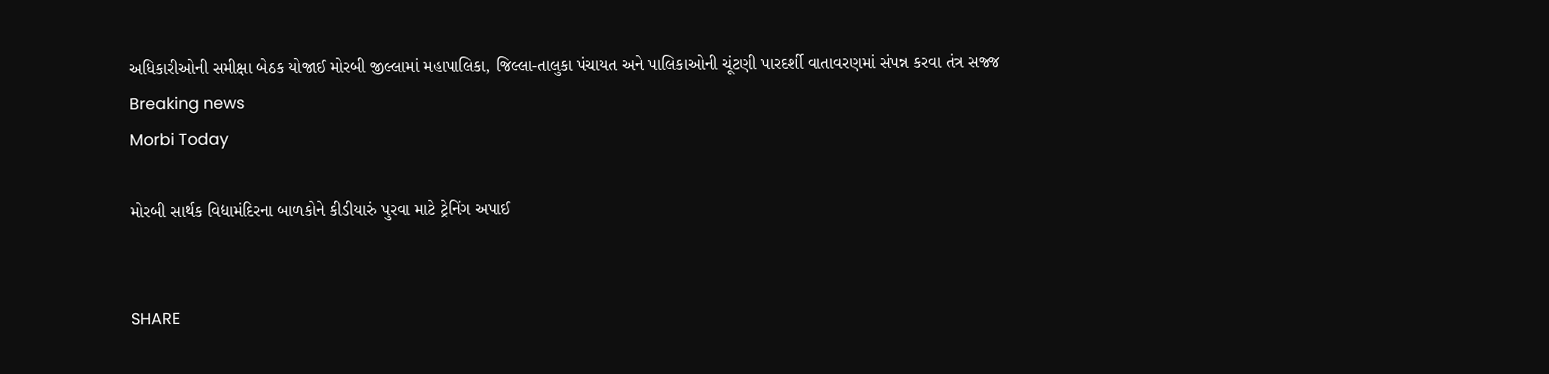અધિકારીઓની સમીક્ષા બેઠક યોજાઈ મોરબી જીલ્લામાં મહાપાલિકા, જિલ્લા-તાલુકા પંચાયત અને પાલિકાઓની ચૂંટણી પારદર્શી વાતાવરણમાં સંપન્ન કરવા તંત્ર સજ્જ
Breaking news
Morbi Today

મોરબી સાર્થક વિદ્યામંદિરના બાળકોને કીડીયારું પુરવા માટે ટ્રેનિંગ અપાઈ


SHARE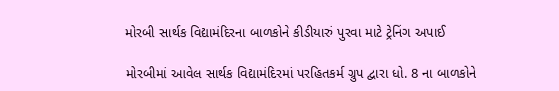મોરબી સાર્થક વિદ્યામંદિરના બાળકોને કીડીયારું પુરવા માટે ટ્રેનિંગ અપાઈ

મોરબીમાં આવેલ સાર્થક વિદ્યામંદિરમાં પરહિતકર્મ ગ્રુપ દ્વારા ધો. 8 ના બાળકોને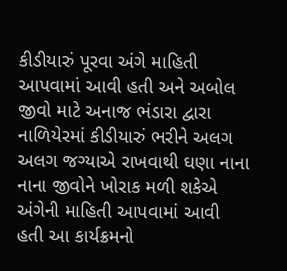કીડીયારું પૂરવા અંગે માહિતી આપવામાં આવી હતી અને અબોલ જીવો માટે અનાજ ભંડારા દ્વારા નાળિયેરમાં કીડીયારું ભરીને અલગ અલગ જગ્યાએ રાખવાથી ઘણા નાના નાના જીવોને ખોરાક મળી શકેએ અંગેની માહિતી આપવામાં આવી હતી આ કાર્યક્રમનો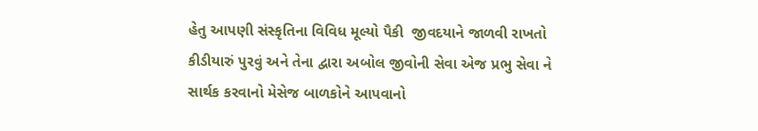હેતુ આપણી સંસ્કૃતિના વિવિધ મૂલ્યો પૈકી  જીવદયાને જાળવી રાખતો  કીડીયારું પુરવું અને તેના દ્વારા અબોલ જીવોની સેવા એજ પ્રભુ સેવા ને સાર્થક કરવાનો મેસેજ બાળકોને આપવાનો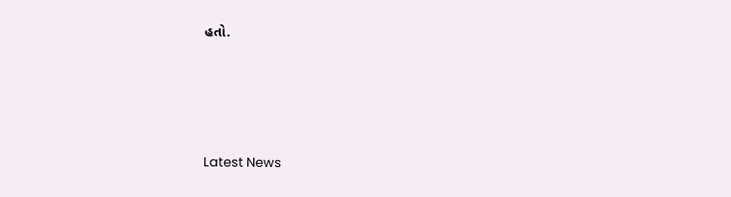હતો.






Latest News